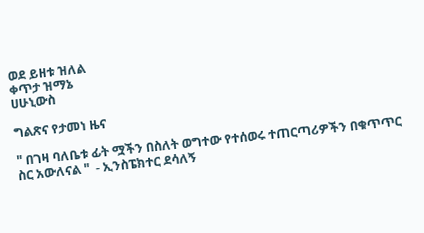ወደ ይዘቱ ዝለል
ቀጥታ ዝማኔ
ሀሁኒውስ

ግልጽና የታመነ ዜና

" በገዛ ባለቤቱ ፊት ሟችን በስለት ወግተው የተሰወሩ ተጠርጣሪዎችን በቁጥጥር ስር አውለናል "  - ኢንስፔክተር ደሳለኝ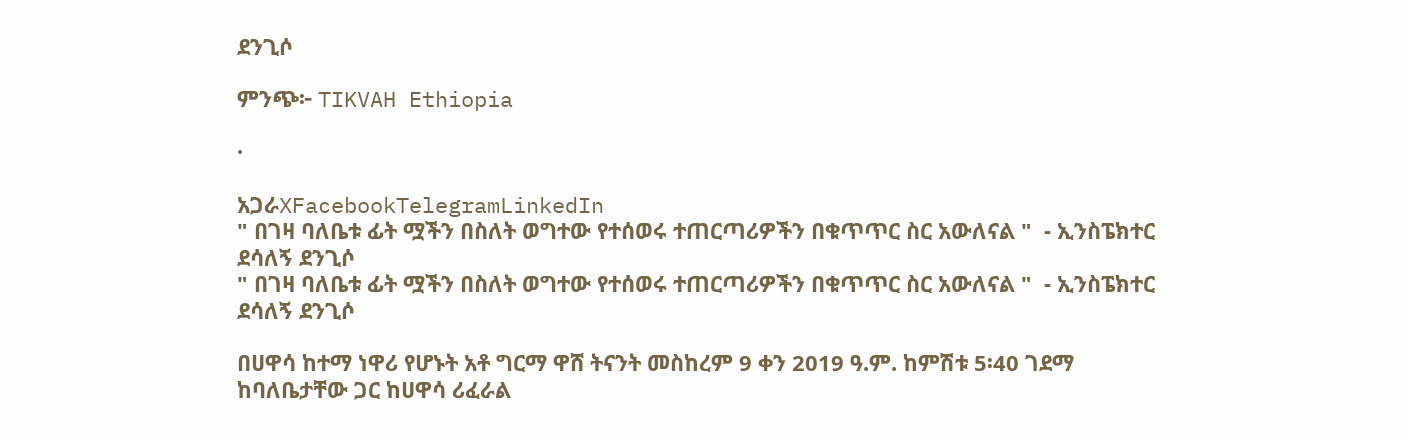ደንጊሶ

ምንጭ፦ TIKVAH Ethiopia

·

አጋራXFacebookTelegramLinkedIn
" በገዛ ባለቤቱ ፊት ሟችን በስለት ወግተው የተሰወሩ ተጠርጣሪዎችን በቁጥጥር ስር አውለናል "  - ኢንስፔክተር ደሳለኝ ደንጊሶ
" በገዛ ባለቤቱ ፊት ሟችን በስለት ወግተው የተሰወሩ ተጠርጣሪዎችን በቁጥጥር ስር አውለናል "  - ኢንስፔክተር ደሳለኝ ደንጊሶ

በሀዋሳ ከተማ ነዋሪ የሆኑት አቶ ግርማ ዋሸ ትናንት መስከረም 9 ቀን 2019 ዓ.ም. ከምሽቱ 5፡40 ገደማ ከባለቤታቸው ጋር ከሀዋሳ ሪፈራል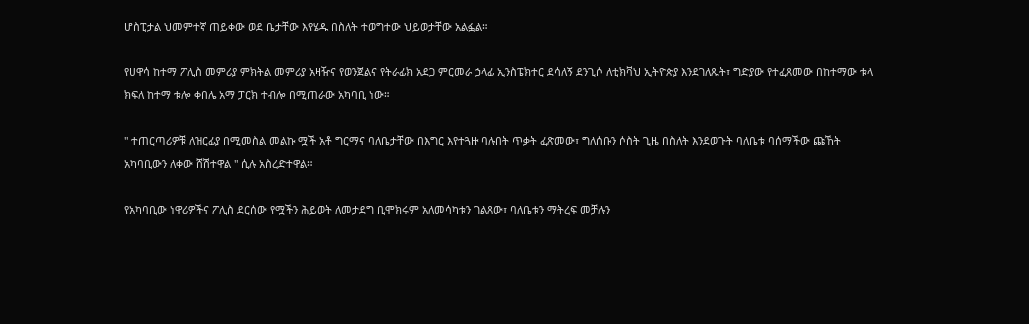ሆስፒታል ህመምተኛ ጠይቀው ወደ ቤታቸው እየሄዱ በስለት ተወግተው ህይወታቸው አልፏል።

የሀዋሳ ከተማ ፖሊስ መምሪያ ምክትል መምሪያ አዛዥና የወንጀልና የትራፊክ አደጋ ምርመራ ኃላፊ ኢንስፔክተር ደሳለኝ ደንጊሶ ለቲክቫህ ኢትዮጵያ እንደገለጹት፣ ግድያው የተፈጸመው በከተማው ቱላ ክፍለ ከተማ ቱሎ ቀበሌ አማ ፓርክ ተብሎ በሚጠራው አካባቢ ነው።

" ተጠርጣሪዎቹ ለዝርፊያ በሚመስል መልኩ ሟች አቶ ግርማና ባለቤታቸው በእግር እየተጓዙ ባሉበት ጥቃት ፈጽመው፣ ግለሰቡን ሶስት ጊዜ በስለት እንደወጉት ባለቤቱ ባሰማችው ጩኸት አካባቢውን ለቀው ሸሽተዋል " ሲሉ አስረድተዋል።

የአካባቢው ነዋሪዎችና ፖሊስ ደርሰው የሟችን ሕይወት ለመታደግ ቢሞክሩም አለመሳካቱን ገልጸው፣ ባለቤቱን ማትረፍ መቻሉን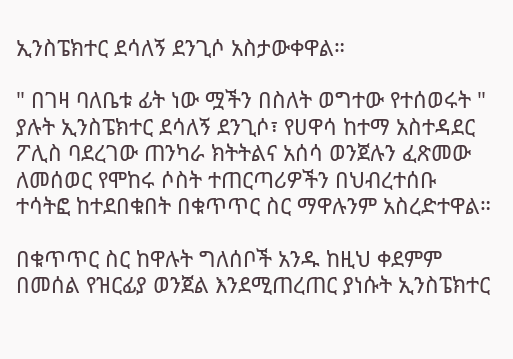ኢንስፔክተር ደሳለኝ ደንጊሶ አስታውቀዋል።

" በገዛ ባለቤቱ ፊት ነው ሟችን በስለት ወግተው የተሰወሩት " ያሉት ኢንስፔክተር ደሳለኝ ደንጊሶ፣ የሀዋሳ ከተማ አስተዳደር ፖሊስ ባደረገው ጠንካራ ክትትልና አሰሳ ወንጀሉን ፈጽመው ለመሰወር የሞከሩ ሶስት ተጠርጣሪዎችን በህብረተሰቡ ተሳትፎ ከተደበቁበት በቁጥጥር ስር ማዋሉንም አስረድተዋል።

በቁጥጥር ስር ከዋሉት ግለሰቦች አንዱ ከዚህ ቀደምም በመሰል የዝርፊያ ወንጀል እንደሚጠረጠር ያነሱት ኢንስፔክተር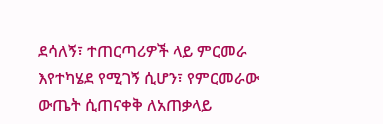ደሳለኝ፣ ተጠርጣሪዎች ላይ ምርመራ እየተካሄደ የሚገኝ ሲሆን፣ የምርመራው ውጤት ሲጠናቀቅ ለአጠቃላይ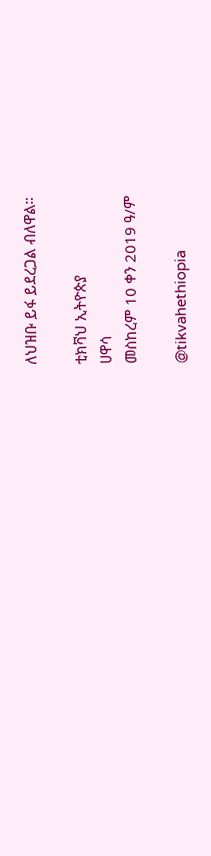ለህዝቡ ይፋ ይደረጋል ብለዋል።

ቲክቫህ ኢትዮጵያ
ሀዋሳ
መስከረም 10 ቀን 2019 ዓ/ም

@tikvahethiopia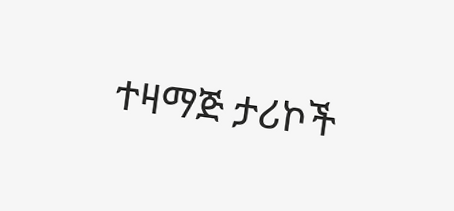ተዛማጅ ታሪኮች